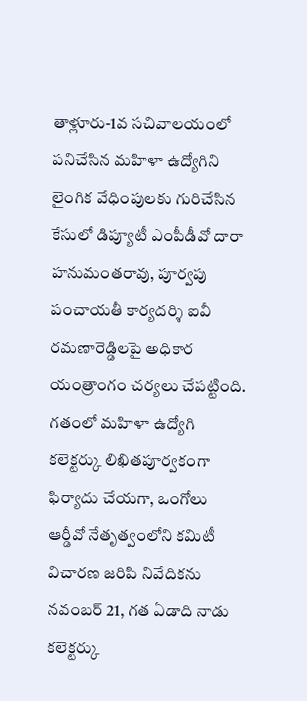తాళ్లూరు-1వ సచివాలయంలో పనిచేసిన మహిళా ఉద్యోగిని లైంగిక వేధింపులకు గురిచేసిన కేసులో డిప్యూటీ ఎంపీడీవో దారా హనుమంతరావు, పూర్వపు పంచాయతీ కార్యదర్శి ఐవీ రమణారెడ్డిలపై అధికార యంత్రాంగం చర్యలు చేపట్టింది. గతంలో మహిళా ఉద్యోగి కలెక్టర్కు లిఖితపూర్వకంగా ఫిర్యాదు చేయగా, ఒంగోలు ఆర్డీవో నేతృత్వంలోని కమిటీ విచారణ జరిపి నివేదికను నవంబర్ 21, గత ఏడాది నాడు కలెక్టర్కు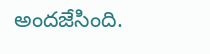అందజేసింది.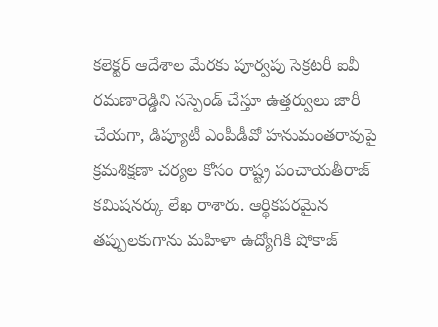కలెక్టర్ ఆదేశాల మేరకు పూర్వపు సెక్రటరీ ఐవీ రమణారెడ్డిని సస్పెండ్ చేస్తూ ఉత్తర్వులు జారీ చేయగా, డిప్యూటీ ఎంపీడీవో హనుమంతరావుపై క్రమశిక్షణా చర్యల కోసం రాష్ట్ర పంచాయతీరాజ్ కమిషనర్కు లేఖ రాశారు. ఆర్థికపరమైన తప్పులకుగాను మహిళా ఉద్యోగికి షోకాజ్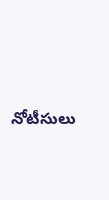నోటీసులు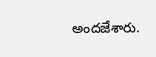అందజేశారు.